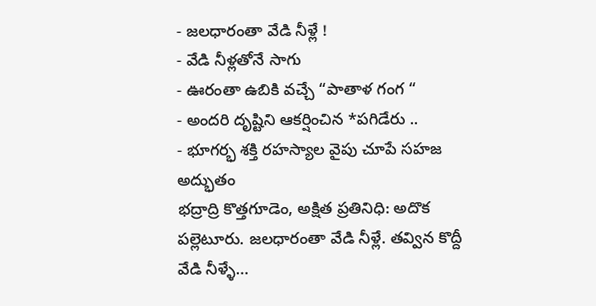- జలధారంతా వేడి నీళ్లే !
- వేడి నీళ్లతోనే సాగు
- ఊరంతా ఉబికి వచ్చే “పాతాళ గంగ “
- అందరి దృష్టిని ఆకర్షించిన *పగిడేరు ..
- భూగర్భ శక్తి రహస్యాల వైపు చూపే సహజ అద్భుతం
భద్రాద్రి కొత్తగూడెం, అక్షిత ప్రతినిధి: అదొక పల్లెటూరు. జలధారంతా వేడి నీళ్లే. తవ్విన కొద్దీ వేడి నీళ్ళే…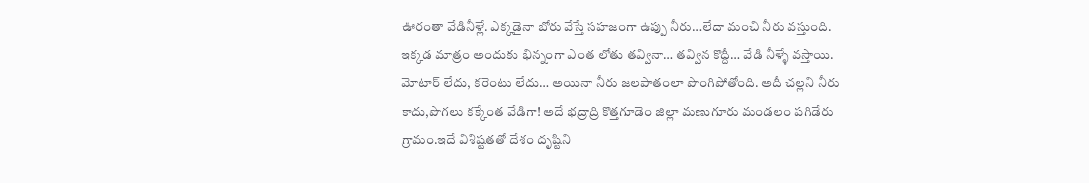ఊరంతా వేడినీళ్లే. ఎక్కడైనా బోరు వేస్తే సహజంగా ఉప్పు నీరు…లేదా మంచి నీరు వస్తుంది. ఇక్కడ మాత్రం అందుకు భిన్నంగా ఎంత లోతు తవ్వినా… తవ్విన కొద్దీ… వేడి నీళ్ళే వస్తాయి. మోటార్ లేదు, కరెంటు లేదు… అయినా నీరు జలపాతంలా పొంగిపోతోంది. అదీ చల్లని నీరు కాదు,పొగలు కక్కేంత వేడిగా! అదే భద్రాద్రి కొత్తగూడెం జిల్లా మణుగూరు మండలం పగిడేరు గ్రామం.ఇదే విశిష్టతతో దేశం దృష్టిని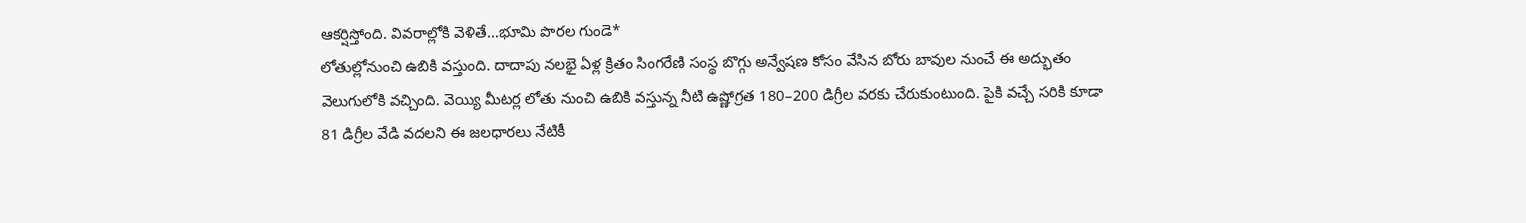ఆకర్షిస్తోంది. వివరాల్లోకి వెళితే…భూమి పొరల గుండె*
లోతుల్లోనుంచి ఉబికి వస్తుంది. దాదాపు నలభై ఏళ్ల క్రితం సింగరేణి సంస్థ బొగ్గు అన్వేషణ కోసం వేసిన బోరు బావుల నుంచే ఈ అద్భుతం వెలుగులోకి వచ్చింది. వెయ్యి మీటర్ల లోతు నుంచి ఉబికి వస్తున్న నీటి ఉష్ణోగ్రత 180–200 డిగ్రీల వరకు చేరుకుంటుంది. పైకి వచ్చే సరికి కూడా 81 డిగ్రీల వేడి వదలని ఈ జలధారలు నేటికీ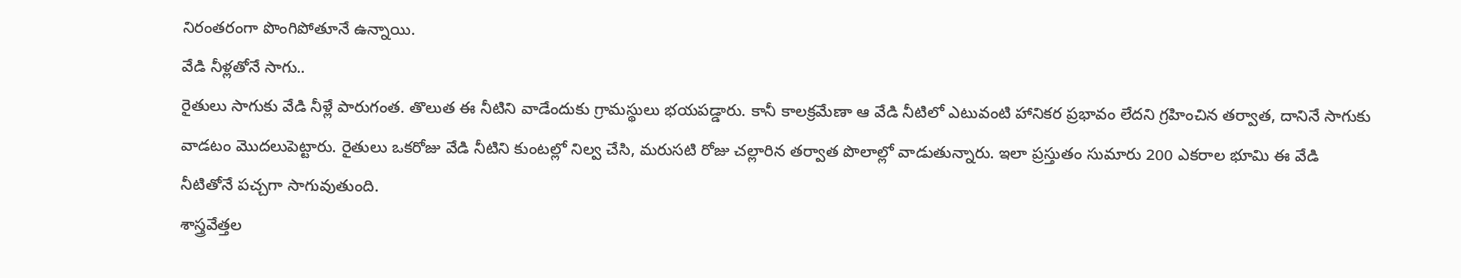నిరంతరంగా పొంగిపోతూనే ఉన్నాయి.
వేడి నీళ్లతోనే సాగు..
రైతులు సాగుకు వేడి నీళ్లే పారుగంత. తొలుత ఈ నీటిని వాడేందుకు గ్రామస్థులు భయపడ్డారు. కానీ కాలక్రమేణా ఆ వేడి నీటిలో ఎటువంటి హానికర ప్రభావం లేదని గ్రహించిన తర్వాత, దానినే సాగుకు వాడటం మొదలుపెట్టారు. రైతులు ఒకరోజు వేడి నీటిని కుంటల్లో నిల్వ చేసి, మరుసటి రోజు చల్లారిన తర్వాత పొలాల్లో వాడుతున్నారు. ఇలా ప్రస్తుతం సుమారు 200 ఎకరాల భూమి ఈ వేడి నీటితోనే పచ్చగా సాగువుతుంది.
శాస్త్రవేత్తల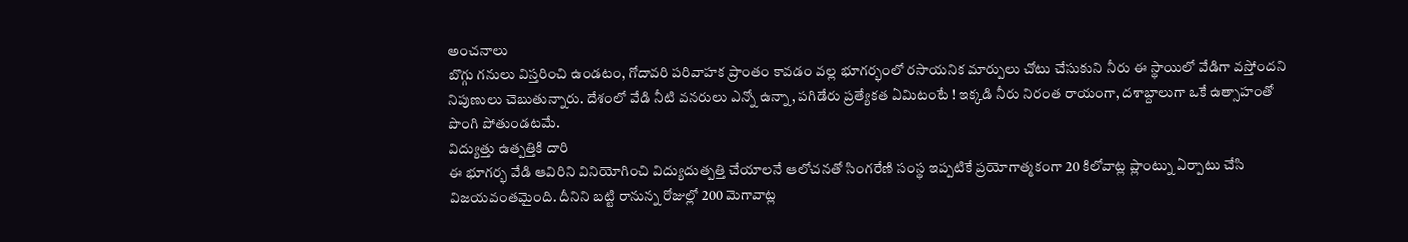అంచనాలు
బొగ్గు గనులు విస్తరించి ఉండటం, గోదావరి పరివాహక ప్రాంతం కావడం వల్ల భూగర్భంలో రసాయనిక మార్పులు చోటు చేసుకుని నీరు ఈ స్థాయిలో వేడిగా వస్తోందని నిపుణులు చెబుతున్నారు. దేశంలో వేడి నీటి వనరులు ఎన్నో ఉన్నా, పగిడేరు ప్రత్యేకత ఏమిటంటే ! ఇక్కడి నీరు నిరంత రాయంగా, దశాబ్దాలుగా ఒకే ఉత్సాహంతో పొంగి పోతుండటమే.
విద్యుత్తు ఉత్పత్తికి దారి
ఈ భూగర్భ వేడి ఆవిరిని వినియోగించి విద్యుదుత్పత్తి చేయాలనే ఆలోచనతో సింగరేణి సంస్థ ఇప్పటికే ప్రయోగాత్మకంగా 20 కిలోవాట్ల ప్లాంట్ను ఏర్పాటు చేసి విజయవంతమైంది. దీనిని బట్టి రానున్న రోజుల్లో 200 మెగావాట్ల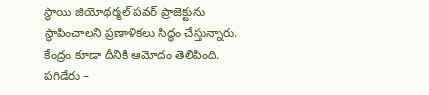స్థాయి జియోథర్మల్ పవర్ ప్రాజెక్టును స్థాపించాలని ప్రణాళికలు సిద్ధం చేస్తున్నారు. కేంద్రం కూడా దీనికి ఆమోదం తెలిపింది.
పగిడేరు –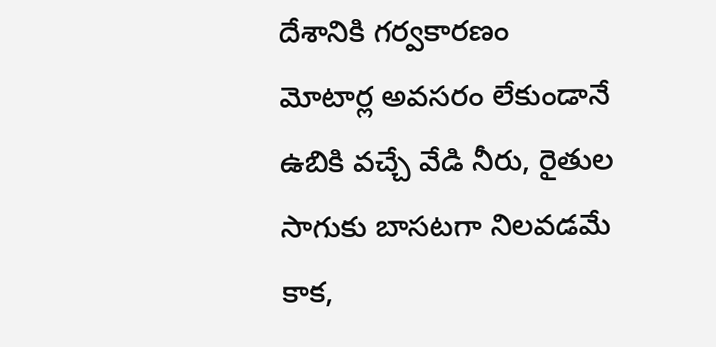దేశానికి గర్వకారణం
మోటార్ల అవసరం లేకుండానే ఉబికి వచ్చే వేడి నీరు, రైతుల సాగుకు బాసటగా నిలవడమే కాక,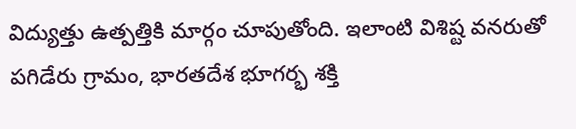విద్యుత్తు ఉత్పత్తికి మార్గం చూపుతోంది. ఇలాంటి విశిష్ట వనరుతో పగిడేరు గ్రామం, భారతదేశ భూగర్భ శక్తి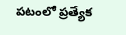పటంలో ప్రత్యేక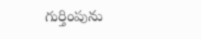గుర్తింపును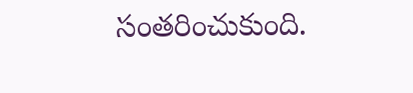సంతరించుకుంది.